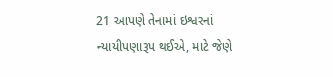21 આપણે તેનામાં ઇશ્વરનાં ન્યાયીપણારૂપ થઈએ, માટે જેણે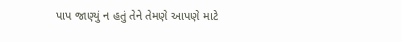પાપ જાણ્યું ન હતું તેને તેમણે આપણે માટે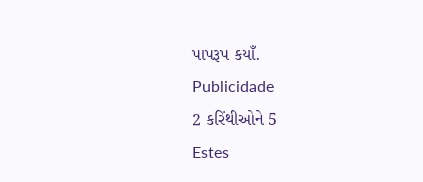પાપરૂપ કયાઁ.
Publicidade
2 કરિંથીઓને 5
Estes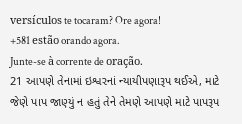versículos te tocaram? Ore agora!
+581 estão orando agora.
Junte-se à corrente de oração.
21 આપણે તેનામાં ઇશ્વરનાં ન્યાયીપણારૂપ થઈએ, માટે જેણે પાપ જાણ્યું ન હતું તેને તેમણે આપણે માટે પાપરૂપ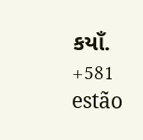કયાઁ.
+581 estão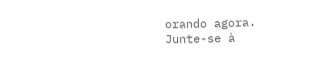orando agora.
Junte-se à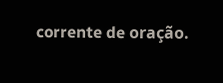corrente de oração.